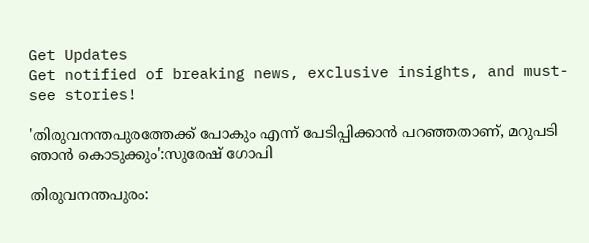Get Updates
Get notified of breaking news, exclusive insights, and must-see stories!

'തിരുവനന്തപുരത്തേക്ക് പോകും എന്ന് പേടിപ്പിക്കാൻ പറഞ്ഞതാണ്, മറുപടി ഞാൻ കൊടുക്കും':സുരേഷ് ഗോപി

തിരുവനന്തപുരം: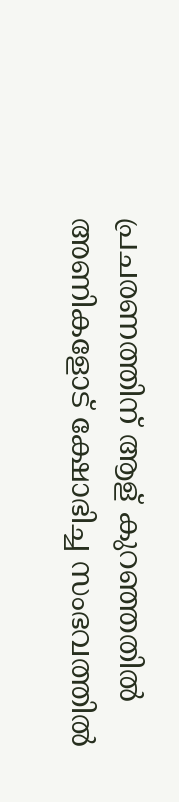പ്രചരണത്തിന് ആള് കുറഞ്ഞതിൽ അണികളോട് ക്ഷോഭിച്ച സംഭവത്തിൽ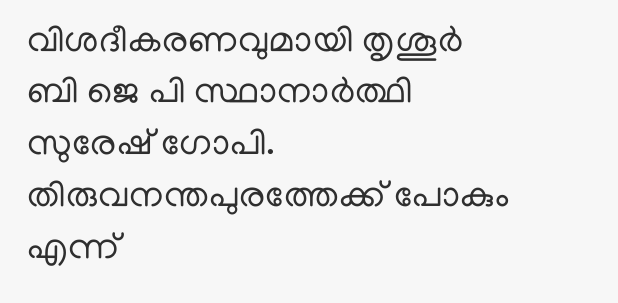വിശദീകരണവുമായി തൃശൂർ ബി ജെ പി സ്ഥാനാർത്ഥി സുരേഷ് ഗോപി. തിരുവനന്തപുരത്തേക്ക് പോകും എന്ന്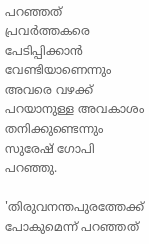പറഞ്ഞത് പ്രവര്‍ത്തകരെ പേടിപ്പിക്കാൻ വേണ്ടിയാണെന്നും അവരെ വഴക്ക് പറയാനുള്ള അവകാശം തനിക്കുണ്ടെന്നും സുരേഷ് ഗോപി പറഞ്ഞു.

'തിരുവനന്തപുരത്തേക്ക് പോകുമെന്ന് പറഞ്ഞത്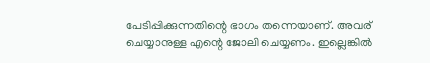പേടിപ്പിക്കുന്നതിന്റെ ഭാഗം തന്നെയാണ്. അവര് ചെയ്യാനുള്ള എന്റെ ജോലി ചെയ്യണം. ഇല്ലെങ്കിൽ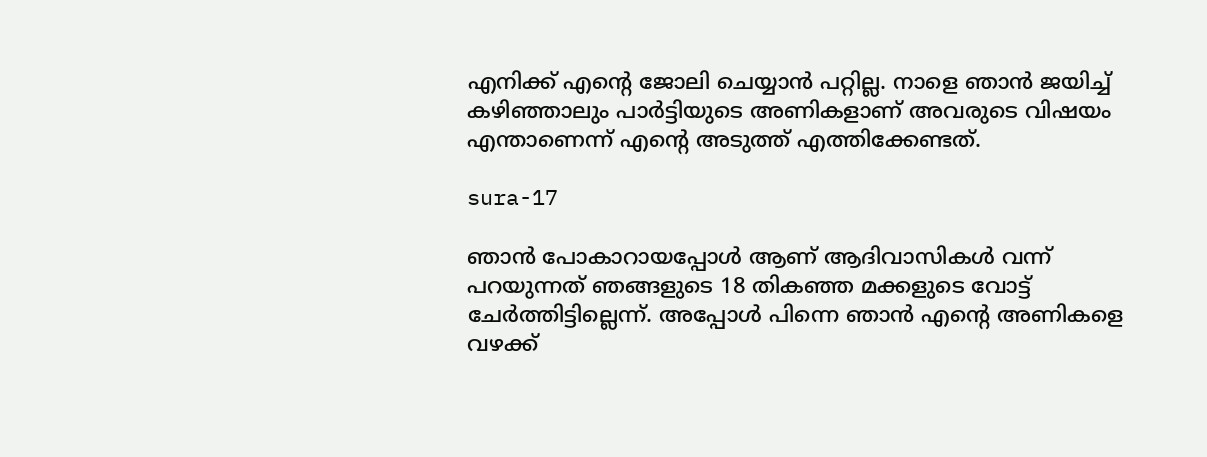എനിക്ക് എന്റെ ജോലി ചെയ്യാൻ പറ്റില്ല. നാളെ ഞാൻ ജയിച്ച് കഴിഞ്ഞാലും പാർട്ടിയുടെ അണികളാണ് അവരുടെ വിഷയം എന്താണെന്ന് എന്റെ അടുത്ത് എത്തിക്കേണ്ടത്.

sura-17

ഞാൻ പോകാറായപ്പോൾ ആണ് ആദിവാസികൾ വന്ന് പറയുന്നത് ഞങ്ങളുടെ 18 തികഞ്ഞ മക്കളുടെ വോട്ട് ചേർത്തിട്ടില്ലെന്ന്. അപ്പോൾ പിന്നെ ഞാൻ എന്റെ അണികളെ വഴക്ക്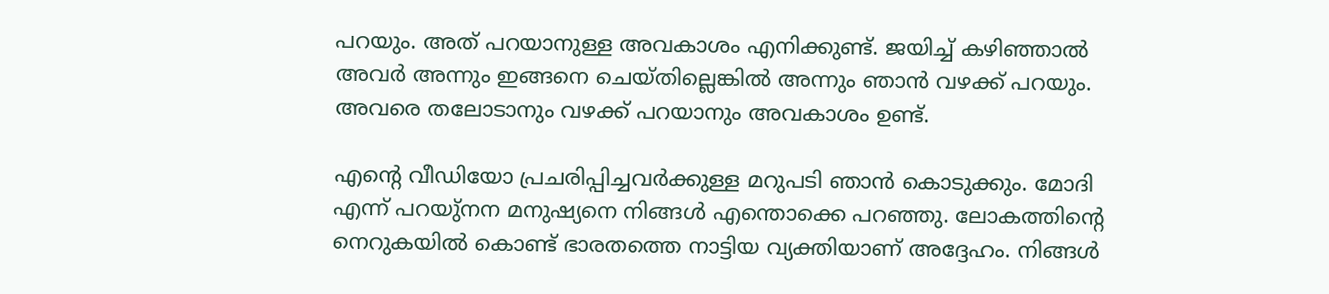പറയും. അത് പറയാനുള്ള അവകാശം എനിക്കുണ്ട്. ജയിച്ച് കഴിഞ്ഞാൽ അവർ അന്നും ഇങ്ങനെ ചെയ്തില്ലെങ്കിൽ അന്നും ഞാൻ വഴക്ക് പറയും. അവരെ തലോടാനും വഴക്ക് പറയാനും അവകാശം ഉണ്ട്.

എന്റെ വീഡിയോ പ്രചരിപ്പിച്ചവർക്കുള്ള മറുപടി ഞാൻ കൊടുക്കും. മോദി എന്ന് പറയു്നന മനുഷ്യനെ നിങ്ങൾ എന്തൊക്കെ പറഞ്ഞു. ലോകത്തിന്റെ നെറുകയിൽ കൊണ്ട് ഭാരതത്തെ നാട്ടിയ വ്യക്തിയാണ് അദ്ദേഹം. നിങ്ങൾ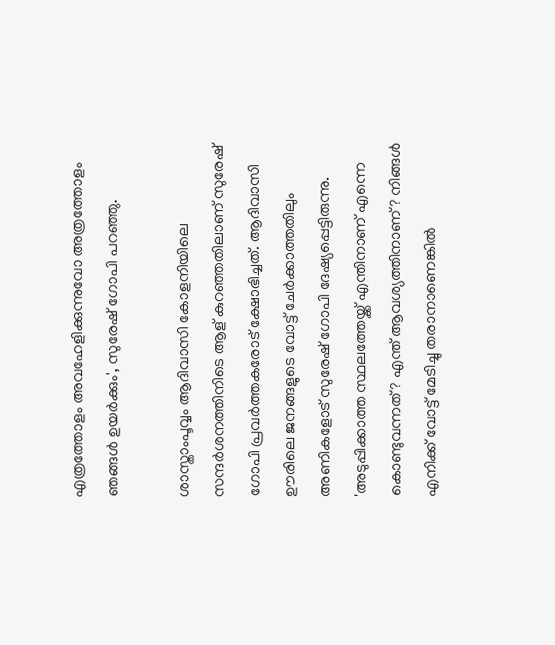എത്രത്തോളം അവഹേളിക്കുന്നുവോ അത്രത്തോളം ഞങ്ങൾ ഉയർക്കും', സുരേഷ് ഗോപി പറഞ്ഞു.

ശാസ്താംപൂവ്വം ആദിവാസി കോളനിയിലെ സന്ദർശനത്തിനിടെ ആള് കുറഞ്ഞതിലാണ് സുരേഷ് ഗോപി പ്രവർത്തകരോട് ക്ഷോഭിച്ചത്. ആദിവാസി ഊരിലെ ജനങ്ങളുടെ വോട്ട് ചേർക്കാത്തതിലും അണികളോട് സുരേഷ് ഗോപി ദേഷ്യപ്പെട്ടിരുന്നു. 'അടുപ്പിക്കാത്ത സ്ഥലത്തേയ്ക്ക് എന്തിനാണ് എന്നെ കൊണ്ടുവന്നത്? എന്ത് ആവശ്യത്തിനാണ്? നിങ്ങൾ എനിക്ക് വോട്ട് മേടിച്ചു തരാനാണെങ്കിൽ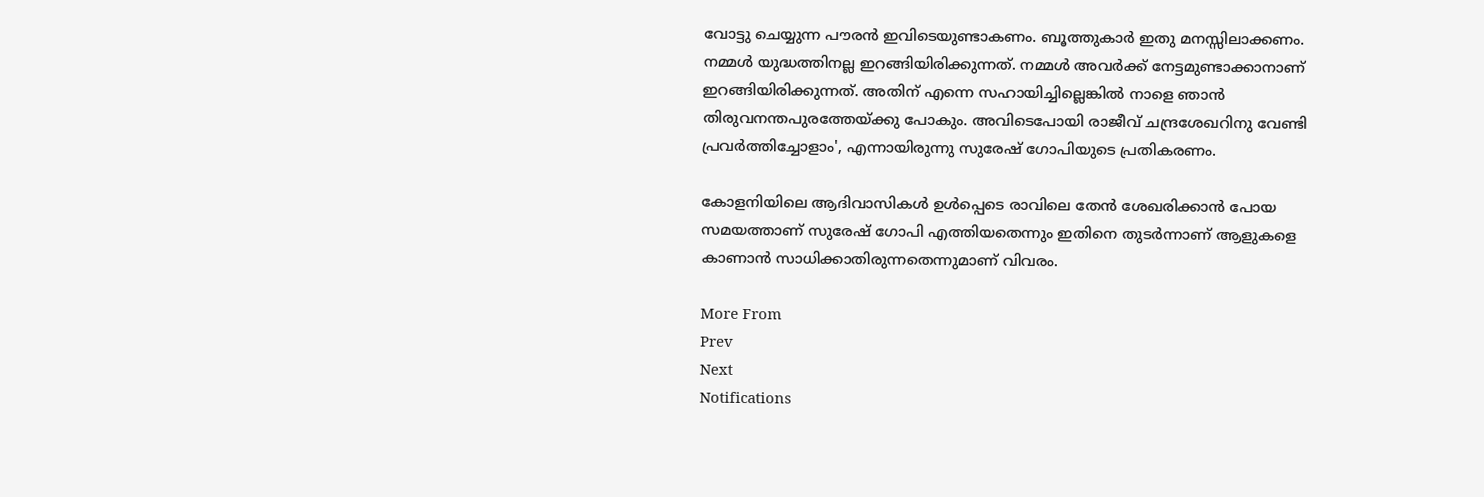വോട്ടു ചെയ്യുന്ന പൗരൻ ഇവിടെയുണ്ടാകണം. ബൂത്തുകാർ ഇതു മനസ്സിലാക്കണം. നമ്മൾ യുദ്ധത്തിനല്ല ഇറങ്ങിയിരിക്കുന്നത്. നമ്മൾ അവർക്ക് നേട്ടമുണ്ടാക്കാനാണ് ഇറങ്ങിയിരിക്കുന്നത്. അതിന് എന്നെ സഹായിച്ചില്ലെങ്കിൽ നാളെ ഞാൻ തിരുവനന്തപുരത്തേയ്ക്കു പോകും. അവിടെപോയി രാജീവ് ചന്ദ്രശേഖറിനു വേണ്ടി പ്രവർത്തിച്ചോളാം', എന്നായിരുന്നു സുരേഷ് ഗോപിയുടെ പ്രതികരണം.

കോളനിയിലെ ആദിവാസികൾ ഉൾപ്പെടെ രാവിലെ തേൻ ശേഖരിക്കാൻ പോയ സമയത്താണ് സുരേഷ് ഗോപി എത്തിയതെന്നും ഇതിനെ തുടർന്നാണ് ആളുകളെ കാണാൻ സാധിക്കാതിരുന്നതെന്നുമാണ് വിവരം.

More From
Prev
Next
Notifications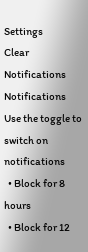Settings
Clear Notifications
Notifications
Use the toggle to switch on notifications
  • Block for 8 hours
  • Block for 12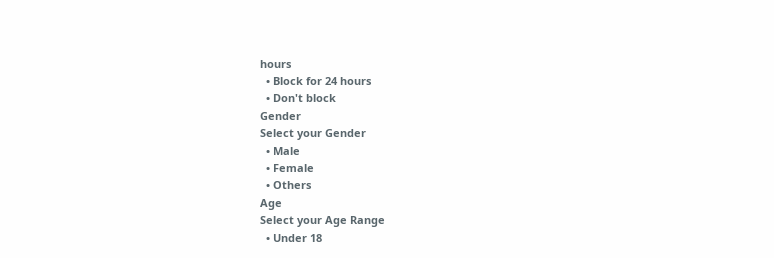hours
  • Block for 24 hours
  • Don't block
Gender
Select your Gender
  • Male
  • Female
  • Others
Age
Select your Age Range
  • Under 18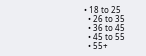• 18 to 25
  • 26 to 35
  • 36 to 45
  • 45 to 55
  • 55+